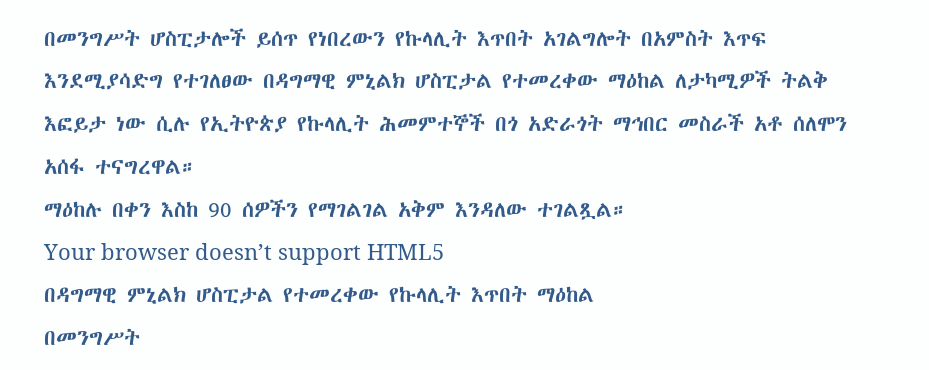በመንግሥት ሆስፒታሎች ይሰጥ የነበረውን የኩላሊት እጥበት አገልግሎት በአምስት እጥፍ እንደሚያሳድግ የተገለፀው በዳግማዊ ምኒልክ ሆስፒታል የተመረቀው ማዕከል ለታካሚዎች ትልቅ እፎይታ ነው ሲሉ የኢትዮጵያ የኩላሊት ሕመምተኞች በጎ አድራጎት ማኅበር መስራች አቶ ሰለሞን አሰፋ ተናግረዋል።
ማዕከሉ በቀን እስከ 90 ሰዎችን የማገልገል አቅም እንዳለው ተገልጿል።
Your browser doesn’t support HTML5
በዳግማዊ ምኒልክ ሆስፒታል የተመረቀው የኩላሊት እጥበት ማዕከል
በመንግሥት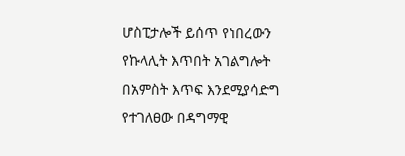ሆስፒታሎች ይሰጥ የነበረውን የኩላሊት እጥበት አገልግሎት በአምስት እጥፍ እንደሚያሳድግ የተገለፀው በዳግማዊ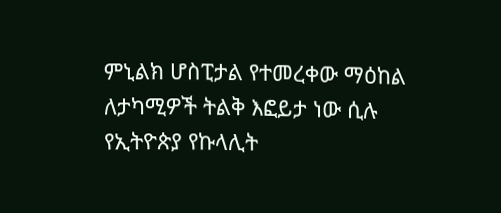ምኒልክ ሆስፒታል የተመረቀው ማዕከል ለታካሚዎች ትልቅ እፎይታ ነው ሲሉ የኢትዮጵያ የኩላሊት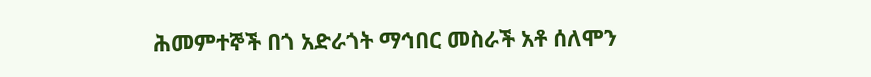ሕመምተኞች በጎ አድራጎት ማኅበር መስራች አቶ ሰለሞን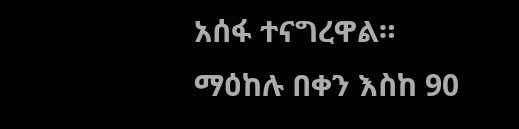አሰፋ ተናግረዋል።
ማዕከሉ በቀን እስከ 90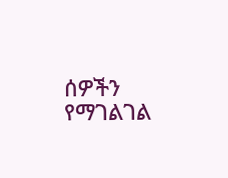ሰዎችን የማገልገል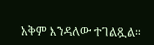አቅም እንዳለው ተገልጿል።